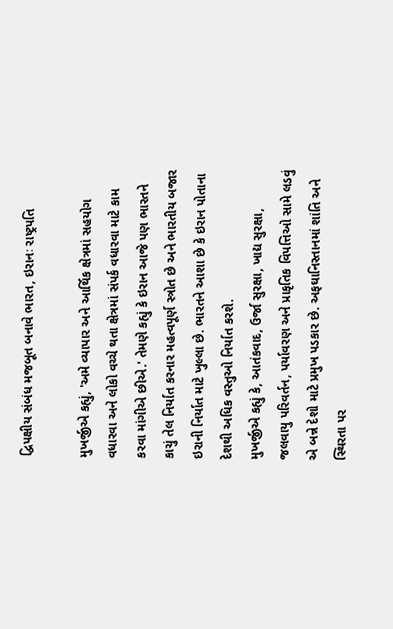દ્વિપક્ષીય સંબંધ મજબૂત બનાવે ભારત, ઇરાનઃ રાષ્ટ્રપતિ

મુખર્જીએ કહ્યું, 'અમે વ્યાપાર અને આર્થિક ક્ષેત્રમાં સહયોગ વધારવા અને લોકો વચ્ચે થતા ક્ષેત્રમાં સંપર્ક વધારવા માટે કામ કરવા માંગીએ છીએ.' તેમણે કહ્યું કે ઇરાન આજે પણ ભારતને કાચું તેલ નિર્યાત કરનાર મહત્વપૂર્ણ સ્ત્રોત છે અને ભારતીય બજાર ઇરાની નિર્યાત માટે ખુલ્લા છે. ભારતને આશા છે કે ઇરાન પોતાના દેશથી અધિક વસ્તુઓ નિર્યાત કરશે.
મુખર્જીએ કહ્યું કે, આતંકવાદ, ઉર્જા સુરક્ષા, ખાદ્ય સુરક્ષા, જલવાયુ પરિવર્તન, પર્યાવરણ અને પ્રાકૃતિક વિપત્તિઓ સામે લડવું એ બન્ને દેશો માટે પ્રમુખ પડકાર છે. અફઘાનિસ્તાનમાં શાંતિ અને સ્થિરતા પર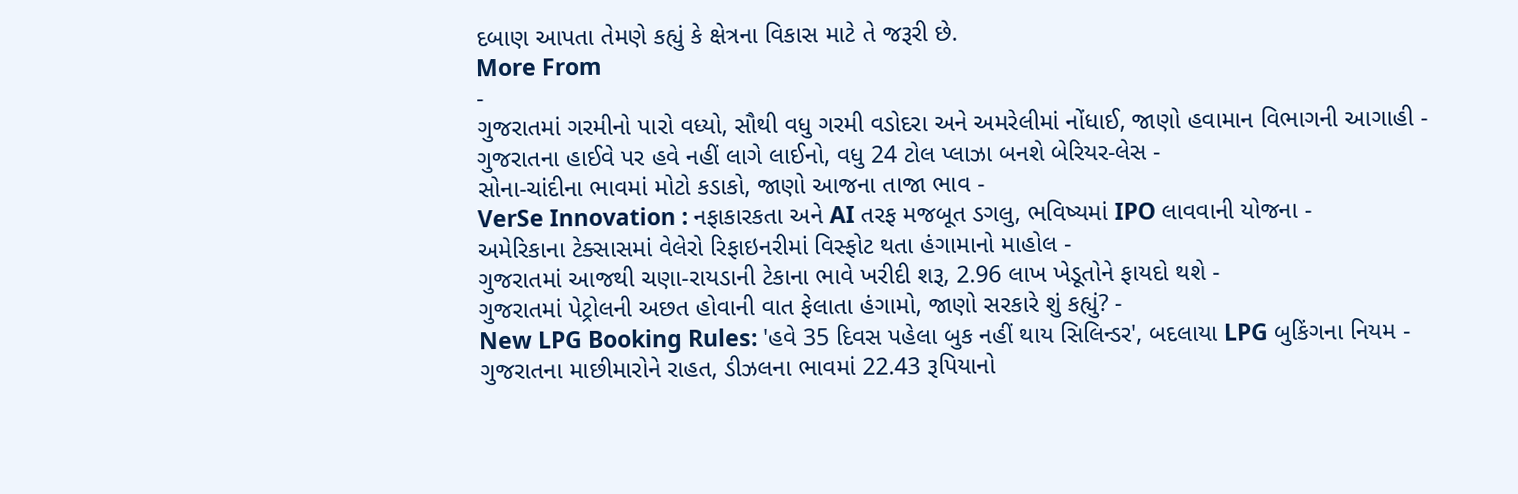દબાણ આપતા તેમણે કહ્યું કે ક્ષેત્રના વિકાસ માટે તે જરૂરી છે.
More From
-
ગુજરાતમાં ગરમીનો પારો વધ્યો, સૌથી વધુ ગરમી વડોદરા અને અમરેલીમાં નોંધાઈ, જાણો હવામાન વિભાગની આગાહી -
ગુજરાતના હાઈવે પર હવે નહીં લાગે લાઈનો, વધુ 24 ટોલ પ્લાઝા બનશે બેરિયર-લેસ -
સોના-ચાંદીના ભાવમાં મોટો કડાકો, જાણો આજના તાજા ભાવ -
VerSe Innovation : નફાકારકતા અને AI તરફ મજબૂત ડગલુ, ભવિષ્યમાં IPO લાવવાની યોજના -
અમેરિકાના ટેક્સાસમાં વેલેરો રિફાઇનરીમાં વિસ્ફોટ થતા હંગામાનો માહોલ -
ગુજરાતમાં આજથી ચણા-રાયડાની ટેકાના ભાવે ખરીદી શરૂ, 2.96 લાખ ખેડૂતોને ફાયદો થશે -
ગુજરાતમાં પેટ્રોલની અછત હોવાની વાત ફેલાતા હંગામો, જાણો સરકારે શું કહ્યું? -
New LPG Booking Rules: 'હવે 35 દિવસ પહેલા બુક નહીં થાય સિલિન્ડર', બદલાયા LPG બુકિંગના નિયમ -
ગુજરાતના માછીમારોને રાહત, ડીઝલના ભાવમાં 22.43 રૂપિયાનો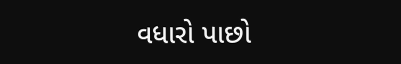વધારો પાછો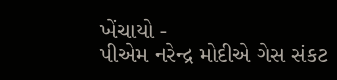ખેંચાયો -
પીએમ નરેન્દ્ર મોદીએ ગેસ સંકટ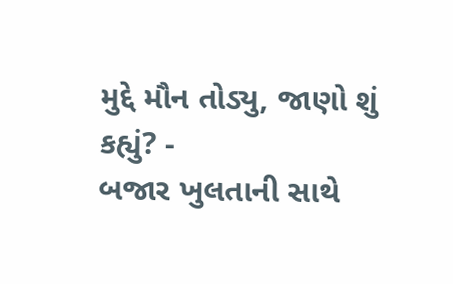મુદ્દે મૌન તોડ્યુ, જાણો શું કહ્યું? -
બજાર ખુલતાની સાથે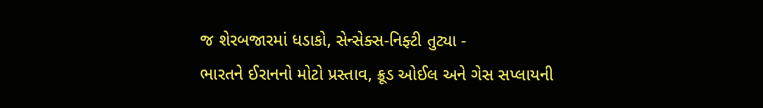જ શેરબજારમાં ધડાકો, સેન્સેક્સ-નિફ્ટી તુટ્યા -
ભારતને ઈરાનનો મોટો પ્રસ્તાવ, ક્રૂડ ઓઈલ અને ગેસ સપ્લાયની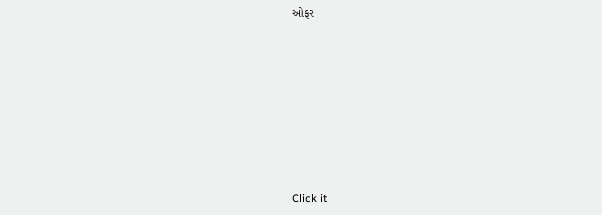ઓફર








Click it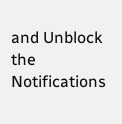and Unblock the Notifications